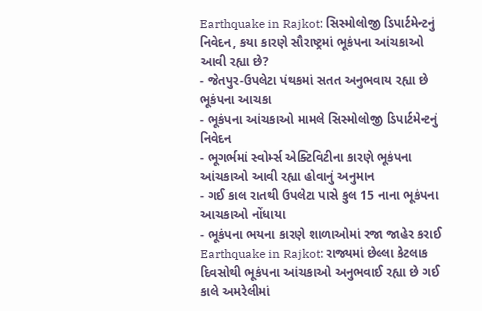Earthquake in Rajkot: સિસ્મોલોજી ડિપાર્ટમેન્ટનું નિવેદન, કયા કારણે સૌરાષ્ટ્રમાં ભૂકંપના આંચકાઓ આવી રહ્યા છે?
- જેતપુર-ઉપલેટા પંથકમાં સતત અનુભવાય રહ્યા છે ભૂકંપના આચકા
- ભૂકંપના આંચકાઓ મામલે સિસ્મોલોજી ડિપાર્ટમેન્ટનું નિવેદન
- ભૂગર્ભમાં સ્વોર્મ્સ એક્ટિવિટીના કારણે ભૂકંપના આંચકાઓ આવી રહ્યા હોવાનું અનુમાન
- ગઈ કાલ રાતથી ઉપલેટા પાસે કુલ 15 નાના ભૂકંપના આચકાઓ નોંધાયા
- ભૂકંપના ભયના કારણે શાળાઓમાં રજા જાહેર કરાઈ
Earthquake in Rajkot: રાજ્યમાં છેલ્લા કેટલાક દિવસોથી ભૂકંપના આંચકાઓ અનુભવાઈ રહ્યા છે ગઈ કાલે અમરેલીમાં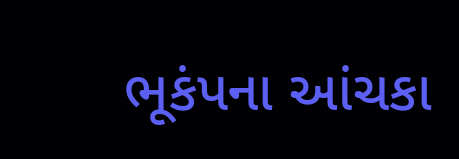ભૂકંપના આંચકા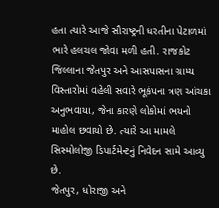હતા ત્યારે આજે સૌરાષ્ટ્રની ધરતીના પેટાળમાં ભારે હલચલ જોવા મળી હતી. રાજકોટ જિલ્લાના જેતપુર અને આસપાસના ગ્રામ્ય વિસ્તારોમાં વહેલી સવારે ભૂકંપના ત્રણ આંચકા અનુભવાયા, જેના કારણે લોકોમાં ભયનો માહોલ છવાયો છે. ત્યારે આ મામલે સિસ્મોલોજી ડિપાર્ટમેન્ટનું નિવેદન સામે આવ્યુ છે.
જેતપુર, ધોરાજી અને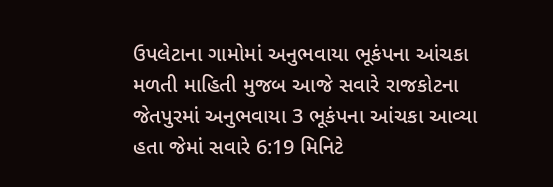ઉપલેટાના ગામોમાં અનુભવાયા ભૂકંપના આંચકા
મળતી માહિતી મુજબ આજે સવારે રાજકોટના જેતપુરમાં અનુભવાયા 3 ભૂકંપના આંચકા આવ્યા હતા જેમાં સવારે 6:19 મિનિટે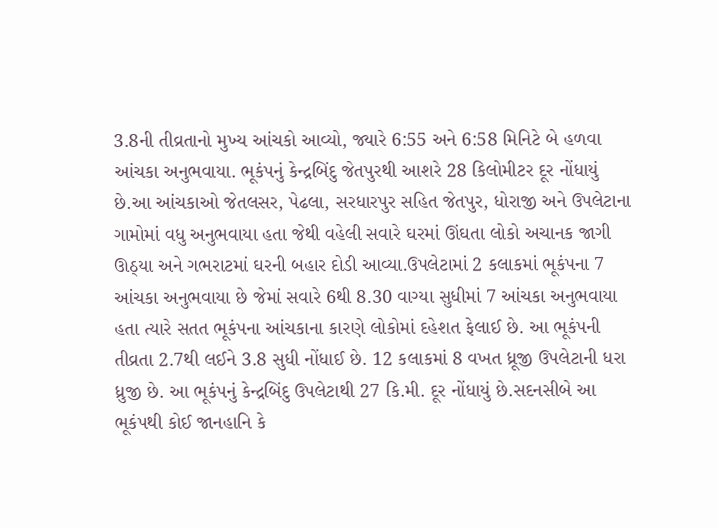3.8ની તીવ્રતાનો મુખ્ય આંચકો આવ્યો, જ્યારે 6:55 અને 6:58 મિનિટે બે હળવા આંચકા અનુભવાયા. ભૂકંપનું કેન્દ્રબિંદુ જેતપુરથી આશરે 28 કિલોમીટર દૂર નોંધાયું છે.આ આંચકાઓ જેતલસર, પેઢલા, સરધારપુર સહિત જેતપુર, ધોરાજી અને ઉપલેટાના ગામોમાં વધુ અનુભવાયા હતા જેથી વહેલી સવારે ઘરમાં ઊંઘતા લોકો અચાનક જાગી ઊઠ્યા અને ગભરાટમાં ઘરની બહાર દોડી આવ્યા.ઉપલેટામાં 2 કલાકમાં ભૂકંપના 7 આંચકા અનુભવાયા છે જેમાં સવારે 6થી 8.30 વાગ્યા સુધીમાં 7 આંચકા અનુભવાયા હતા ત્યારે સતત ભૂકંપના આંચકાના કારણે લોકોમાં દહેશત ફેલાઈ છે. આ ભૂકંપની તીવ્રતા 2.7થી લઈને 3.8 સુધી નોંધાઈ છે. 12 કલાકમાં 8 વખત ધ્રૂજી ઉપલેટાની ધરા ધ્રુજી છે. આ ભૂકંપનું કેન્દ્રબિંદુ ઉપલેટાથી 27 કિ.મી. દૂર નોંધાયું છે.સદનસીબે આ ભૂકંપથી કોઈ જાનહાનિ કે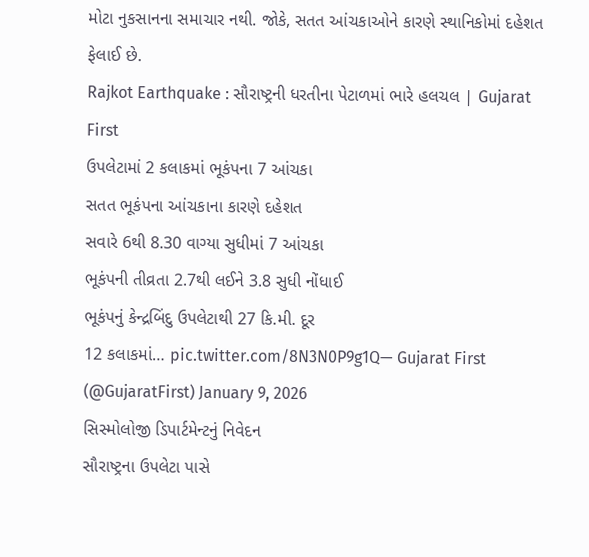મોટા નુકસાનના સમાચાર નથી. જોકે, સતત આંચકાઓને કારણે સ્થાનિકોમાં દહેશત ફેલાઈ છે.
Rajkot Earthquake : સૌરાષ્ટ્રની ધરતીના પેટાળમાં ભારે હલચલ | Gujarat First
ઉપલેટામાં 2 કલાકમાં ભૂકંપના 7 આંચકા
સતત ભૂકંપના આંચકાના કારણે દહેશત
સવારે 6થી 8.30 વાગ્યા સુધીમાં 7 આંચકા
ભૂકંપની તીવ્રતા 2.7થી લઈને 3.8 સુધી નોંધાઈ
ભૂકંપનું કેન્દ્રબિંદુ ઉપલેટાથી 27 કિ.મી. દૂર
12 કલાકમાં… pic.twitter.com/8N3N0P9g1Q— Gujarat First (@GujaratFirst) January 9, 2026
સિસ્મોલોજી ડિપાર્ટમેન્ટનું નિવેદન
સૌરાષ્ટ્રના ઉપલેટા પાસે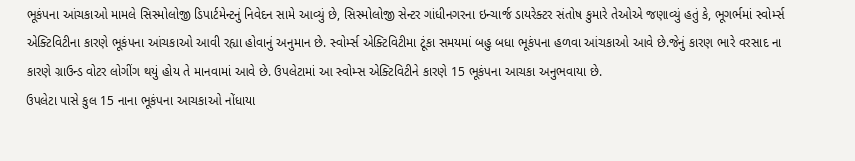ભૂકંપના આંચકાઓ મામલે સિસ્મોલોજી ડિપાર્ટમેન્ટનું નિવેદન સામે આવ્યું છે, સિસ્મોલોજી સેન્ટર ગાંધીનગરના ઇન્ચાર્જ ડાયરેક્ટર સંતોષ કુમારે તેઓએ જણાવ્યું હતું કે, ભૂગર્ભમાં સ્વોર્મ્સ એક્ટિવિટીના કારણે ભૂકંપના આંચકાઓ આવી રહ્યા હોવાનું અનુમાન છે. સ્વોર્મ્સ એક્ટિવિટીમા ટૂંકા સમયમાં બહુ બધા ભૂકંપના હળવા આંચકાઓ આવે છે.જેનું કારણ ભારે વરસાદ ના કારણે ગ્રાઉન્ડ વોટર લોગીંગ થયું હોય તે માનવામાં આવે છે. ઉપલેટામાં આ સ્વોમ્સ એક્ટિવિટીને કારણે 15 ભૂકંપના આચકા અનુભવાયા છે.
ઉપલેટા પાસે કુલ 15 નાના ભૂકંપના આચકાઓ નોંધાયા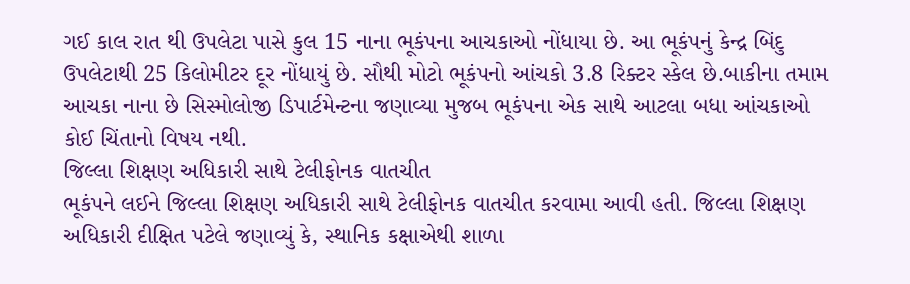ગઈ કાલ રાત થી ઉપલેટા પાસે કુલ 15 નાના ભૂકંપના આચકાઓ નોંધાયા છે. આ ભૂકંપનું કેન્દ્ર બિંદુ ઉપલેટાથી 25 કિલોમીટર દૂર નોંધાયું છે. સૌથી મોટો ભૂકંપનો આંચકો 3.8 રિક્ટર સ્કેલ છે.બાકીના તમામ આચકા નાના છે સિસ્મોલોજી ડિપાર્ટમેન્ટના જણાવ્યા મુજબ ભૂકંપના એક સાથે આટલા બધા આંચકાઓ કોઈ ચિંતાનો વિષય નથી.
જિલ્લા શિક્ષણ અધિકારી સાથે ટેલીફોનક વાતચીત
ભૂકંપને લઈને જિલ્લા શિક્ષણ અધિકારી સાથે ટેલીફોનક વાતચીત કરવામા આવી હતી. જિલ્લા શિક્ષણ અધિકારી દીક્ષિત પટેલે જણાવ્યું કે, સ્થાનિક કક્ષાએથી શાળા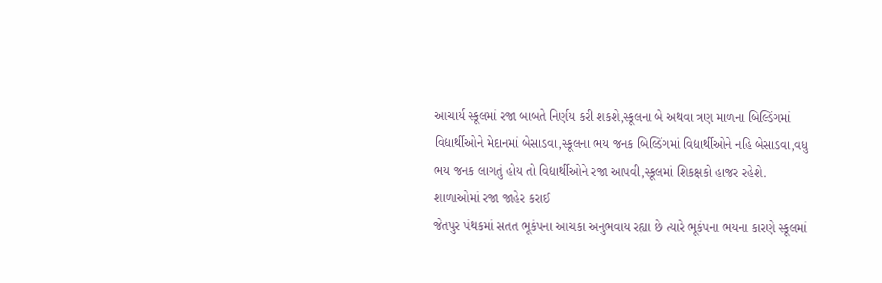આચાર્ય સ્કૂલમાં રજા બાબતે નિર્ણય કરી શકશે,સ્કૂલના બે અથવા ત્રણ માળના બિલ્ડિંગમાં વિદ્યાર્થીઓને મેદાનમાં બેસાડવા,સ્કૂલના ભય જનક બિલ્ડિંગમાં વિદ્યાર્થીઓને નહિ બેસાડવા,વધુ ભય જનક લાગતું હોય તો વિદ્યાર્થીઓને રજા આપવી,સ્કૂલમાં શિકક્ષકો હાજર રહેશે.
શાળાઓમાં રજા જાહેર કરાઈ
જેતપુર પંથકમાં સતત ભૂકંપના આચકા અનુભવાય રહ્યા છે ત્યારે ભૂકંપના ભયના કારણે સ્કૂલમાં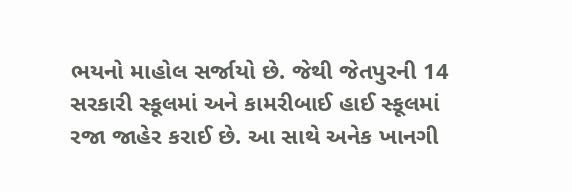ભયનો માહોલ સર્જાયો છે. જેથી જેતપુરની 14 સરકારી સ્કૂલમાં અને કામરીબાઈ હાઈ સ્કૂલમાં રજા જાહેર કરાઈ છે. આ સાથે અનેક ખાનગી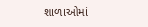શાળાઓમાં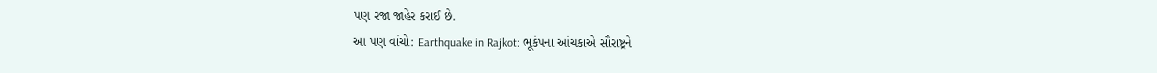પણ રજા જાહેર કરાઈ છે.
આ પણ વાંચો: Earthquake in Rajkot: ભૂકંપના આંચકાએ સૌરાષ્ટ્રને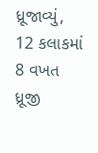ધ્રૂજાવ્યું, 12 કલાકમાં 8 વખત ધ્રૂજી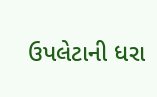ઉપલેટાની ધરા